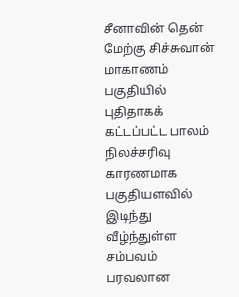சீனாவின் தென் மேற்கு சிச்சுவான் மாகாணம் பகுதியில் புதிதாகக் கட்டப்பட்ட பாலம் நிலச்சரிவு காரணமாக பகுதியளவில் இடிந்து வீழ்ந்துள்ள சம்பவம் பரவலான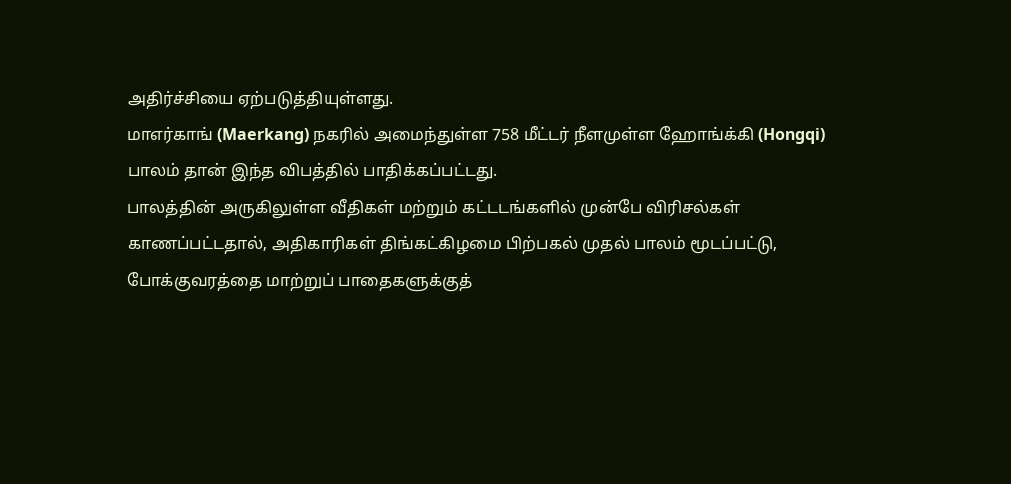அதிர்ச்சியை ஏற்படுத்தியுள்ளது.
மாஎர்காங் (Maerkang) நகரில் அமைந்துள்ள 758 மீட்டர் நீளமுள்ள ஹோங்க்கி (Hongqi) பாலம் தான் இந்த விபத்தில் பாதிக்கப்பட்டது.
பாலத்தின் அருகிலுள்ள வீதிகள் மற்றும் கட்டடங்களில் முன்பே விரிசல்கள் காணப்பட்டதால், அதிகாரிகள் திங்கட்கிழமை பிற்பகல் முதல் பாலம் மூடப்பட்டு, போக்குவரத்தை மாற்றுப் பாதைகளுக்குத்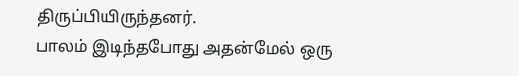திருப்பியிருந்தனர்.
பாலம் இடிந்தபோது அதன்மேல் ஒரு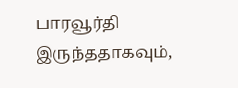பாரவூர்தி இருந்ததாகவும்,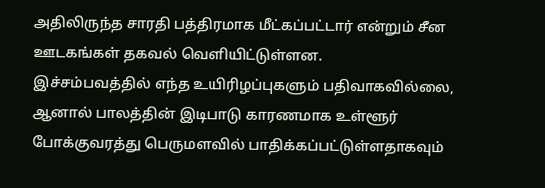அதிலிருந்த சாரதி பத்திரமாக மீட்கப்பட்டார் என்றும் சீன ஊடகங்கள் தகவல் வெளியிட்டுள்ளன.
இச்சம்பவத்தில் எந்த உயிரிழப்புகளும் பதிவாகவில்லை, ஆனால் பாலத்தின் இடிபாடு காரணமாக உள்ளூர் போக்குவரத்து பெருமளவில் பாதிக்கப்பட்டுள்ளதாகவும்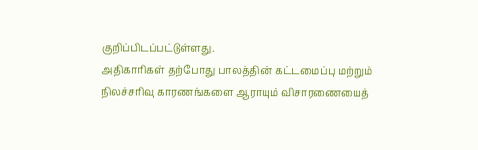குறிப்பிடப்பட்டுள்ளது.
அதிகாரிகள் தற்போது பாலத்தின் கட்டமைப்பு மற்றும் நிலச்சரிவு காரணங்களை ஆராயும் விசாரணையைத்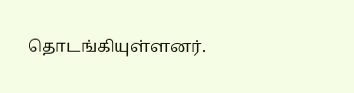தொடங்கியுள்ளனர்.